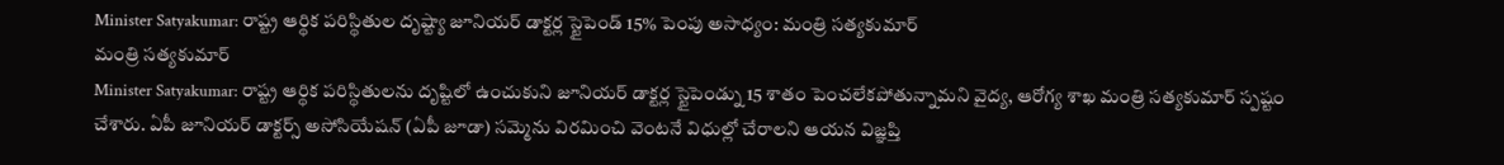Minister Satyakumar: రాష్ట్ర ఆర్థిక పరిస్థితుల దృష్ట్యా జూనియర్ డాక్టర్ల స్టైపెండ్ 15% పెంపు అసాధ్యం: మంత్రి సత్యకుమార్
మంత్రి సత్యకుమార్
Minister Satyakumar: రాష్ట్ర ఆర్థిక పరిస్థితులను దృష్టిలో ఉంచుకుని జూనియర్ డాక్టర్ల స్టైపెండ్ను 15 శాతం పెంచలేకపోతున్నామని వైద్య, ఆరోగ్య శాఖ మంత్రి సత్యకుమార్ స్పష్టం చేశారు. ఏపీ జూనియర్ డాక్టర్స్ అసోసియేషన్ (ఏపీ జూడా) సమ్మెను విరమించి వెంటనే విధుల్లో చేరాలని ఆయన విజ్ఞప్తి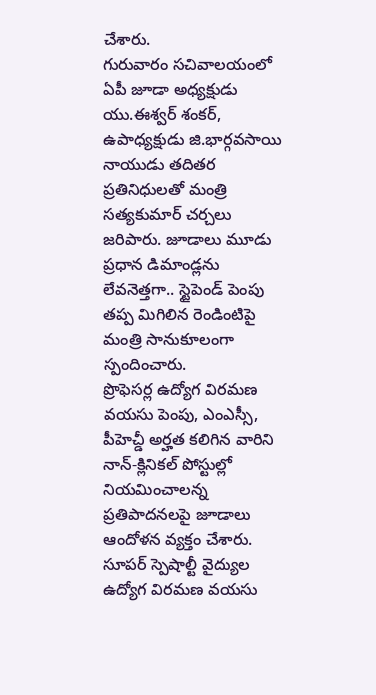చేశారు.
గురువారం సచివాలయంలో ఏపీ జూడా అధ్యక్షుడు యు.ఈశ్వర్ శంకర్, ఉపాధ్యక్షుడు జి.భార్గవసాయి నాయుడు తదితర ప్రతినిధులతో మంత్రి సత్యకుమార్ చర్చలు జరిపారు. జూడాలు మూడు ప్రధాన డిమాండ్లను లేవనెత్తగా.. స్టైపెండ్ పెంపు తప్ప మిగిలిన రెండింటిపై మంత్రి సానుకూలంగా స్పందించారు.
ప్రొఫెసర్ల ఉద్యోగ విరమణ వయసు పెంపు, ఎంఎస్సీ, పీహెచ్డీ అర్హత కలిగిన వారిని నాన్-క్లినికల్ పోస్టుల్లో నియమించాలన్న ప్రతిపాదనలపై జూడాలు ఆందోళన వ్యక్తం చేశారు. సూపర్ స్పెషాల్టీ వైద్యుల ఉద్యోగ విరమణ వయసు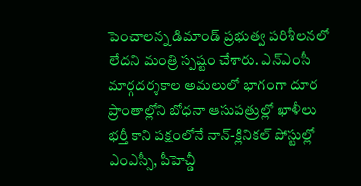పెంచాలన్న డిమాండ్ ప్రభుత్వ పరిశీలనలో లేదని మంత్రి స్పష్టం చేశారు. ఎన్ఎంసీ మార్గదర్శకాల అమలులో భాగంగా దూర ప్రాంతాల్లోని బోధనా ఆసుపత్రుల్లో ఖాళీలు భర్తీ కాని పక్షంలోనే నాన్-క్లినికల్ పోస్టుల్లో ఎంఎస్సీ, పీహెచ్డీ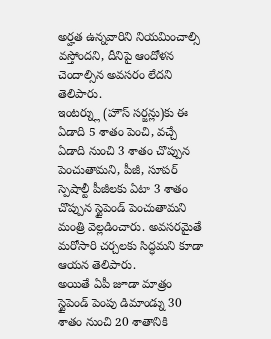అర్హత ఉన్నవారిని నియమించాల్సి వస్తోందని, దీనిపై ఆందోళన చెందాల్సిన అవసరం లేదని తెలిపారు.
ఇంటర్న్లు (హౌస్ సర్జన్లు)కు ఈ ఏడాది 5 శాతం పెంచి, వచ్చే ఏడాది నుంచి 3 శాతం చొప్పున పెంచుతామని, పీజీ, సూపర్ స్పెషాల్టీ పీజీలకు ఏటా 3 శాతం చొప్పున స్టైపెండ్ పెంచుతామని మంత్రి వెల్లడించారు. అవసరమైతే మరోసారి చర్చలకు సిద్ధమని కూడా ఆయన తెలిపారు.
అయితే ఏపీ జూడా మాత్రం స్టైపెండ్ పెంపు డిమాండ్ను 30 శాతం నుంచి 20 శాతానికి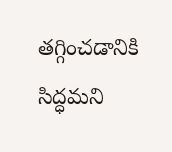తగ్గించడానికి సిద్ధమని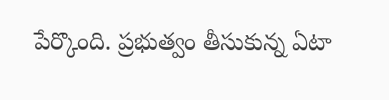పేర్కొంది. ప్రభుత్వం తీసుకున్న ఏటా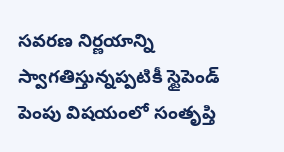సవరణ నిర్ణయాన్ని స్వాగతిస్తున్నప్పటికీ స్టైపెండ్ పెంపు విషయంలో సంతృప్తి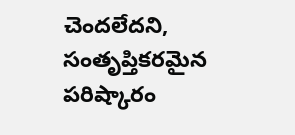చెందలేదని, సంతృప్తికరమైన పరిష్కారం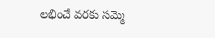లభించే వరకు సమ్మె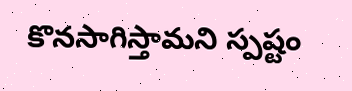కొనసాగిస్తామని స్పష్టం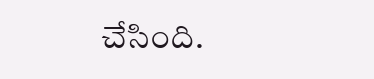చేసింది.